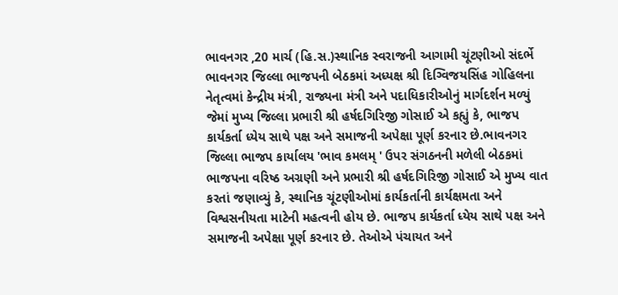ભાવનગર ,20 માર્ચ (હિ.સ.)સ્થાનિક સ્વરાજની આગામી ચૂંટણીઓ સંદર્ભે ભાવનગર જિલ્લા ભાજપની બેઠકમાં અધ્યક્ષ શ્રી દિગ્વિજયસિંહ ગોહિલના નેતૃત્વમાં કેન્દ્રીય મંત્રી, રાજ્યના મંત્રી અને પદાધિકારીઓનું માર્ગદર્શન મળ્યું જેમાં મુખ્ય જિલ્લા પ્રભારી શ્રી હર્ષદગિરિજી ગોસાઈ એ કહ્યું કે, ભાજપ કાર્યકર્તા ધ્યેય સાથે પક્ષ અને સમાજની અપેક્ષા પૂર્ણ કરનાર છે.ભાવનગર જિલ્લા ભાજપ કાર્યાલય 'ભાવ કમલમ્ ' ઉપર સંગઠનની મળેલી બેઠકમાં ભાજપના વરિષ્ઠ અગ્રણી અને પ્રભારી શ્રી હર્ષદગિરિજી ગોસાઈ એ મુખ્ય વાત કરતાં જણાવ્યું કે, સ્થાનિક ચૂંટણીઓમાં કાર્યકર્તાની કાર્યક્ષમતા અને વિશ્વસનીયતા માટેની મહત્વની હોય છે. ભાજપ કાર્યકર્તા ધ્યેય સાથે પક્ષ અને સમાજની અપેક્ષા પૂર્ણ કરનાર છે. તેઓએ પંચાયત અને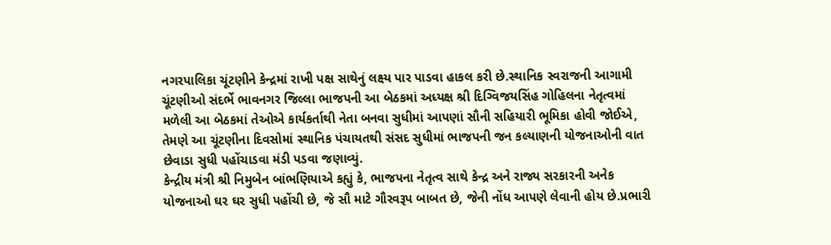નગરપાલિકા ચૂંટણીને કેન્દ્રમાં રાખી પક્ષ સાથેનું લક્ષ્ય પાર પાડવા હાકલ કરી છે.સ્થાનિક સ્વરાજની આગામી ચૂંટણીઓ સંદર્ભે ભાવનગર જિલ્લા ભાજપની આ બેઠકમાં અધ્યક્ષ શ્રી દિગ્વિજયસિંહ ગોહિલના નેતૃત્વમાં મળેલી આ બેઠકમાં તેઓએ કાર્યકર્તાથી નેતા બનવા સુધીમાં આપણાં સૌની સહિયારી ભૂમિકા હોવી જોઈએ, તેમણે આ ચૂંટણીના દિવસોમાં સ્થાનિક પંચાયતથી સંસદ સુધીમાં ભાજપની જન કલ્યાણની યોજનાઓની વાત છેવાડા સુધી પહોંચાડવા મંડી પડવા જણાવ્યું.
કેન્દ્રીય મંત્રી શ્રી નિમુબેન બાંભણિયાએ કહ્યું કે, ભાજપના નેતૃત્વ સાથે કેન્દ્ર અને રાજ્ય સરકારની અનેક યોજનાઓ ઘર ઘર સુધી પહોંચી છે, જે સૌ માટે ગૌરવરૂપ બાબત છે, જેની નોંધ આપણે લેવાની હોય છે.પ્રભારી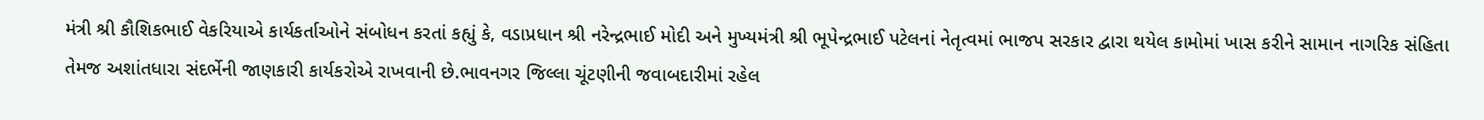મંત્રી શ્રી કૌશિકભાઈ વેકરિયાએ કાર્યકર્તાઓને સંબોધન કરતાં કહ્યું કે, વડાપ્રધાન શ્રી નરેન્દ્રભાઈ મોદી અને મુખ્યમંત્રી શ્રી ભૂપેન્દ્રભાઈ પટેલનાં નેતૃત્વમાં ભાજપ સરકાર દ્વારા થયેલ કામોમાં ખાસ કરીને સામાન નાગરિક સંહિતા તેમજ અશાંતધારા સંદર્ભેની જાણકારી કાર્યકરોએ રાખવાની છે.ભાવનગર જિલ્લા ચૂંટણીની જવાબદારીમાં રહેલ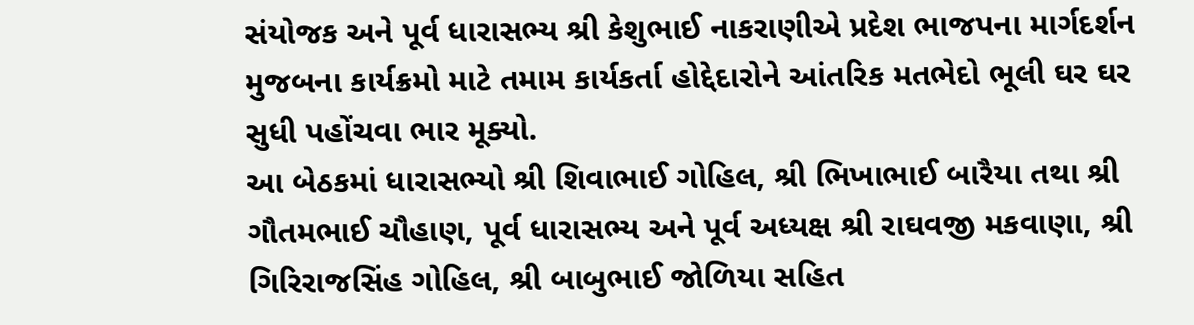સંયોજક અને પૂર્વ ધારાસભ્ય શ્રી કેશુભાઈ નાકરાણીએ પ્રદેશ ભાજપના માર્ગદર્શન મુજબના કાર્યક્રમો માટે તમામ કાર્યકર્તા હોદ્દેદારોને આંતરિક મતભેદો ભૂલી ઘર ઘર સુધી પહોંચવા ભાર મૂક્યો.
આ બેઠકમાં ધારાસભ્યો શ્રી શિવાભાઈ ગોહિલ, શ્રી ભિખાભાઈ બારૈયા તથા શ્રી ગૌતમભાઈ ચૌહાણ, પૂર્વ ધારાસભ્ય અને પૂર્વ અધ્યક્ષ શ્રી રાઘવજી મકવાણા, શ્રી ગિરિરાજસિંહ ગોહિલ, શ્રી બાબુભાઈ જોળિયા સહિત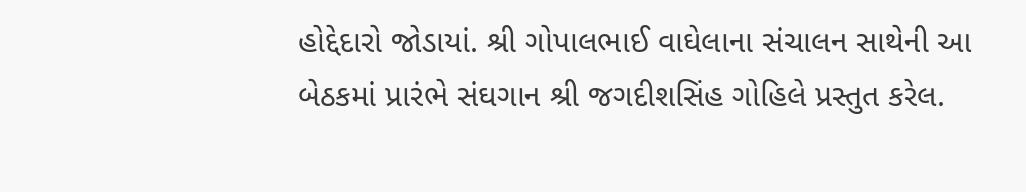હોદ્દેદારો જોડાયાં. શ્રી ગોપાલભાઈ વાઘેલાના સંચાલન સાથેની આ બેઠકમાં પ્રારંભે સંઘગાન શ્રી જગદીશસિંહ ગોહિલે પ્રસ્તુત કરેલ.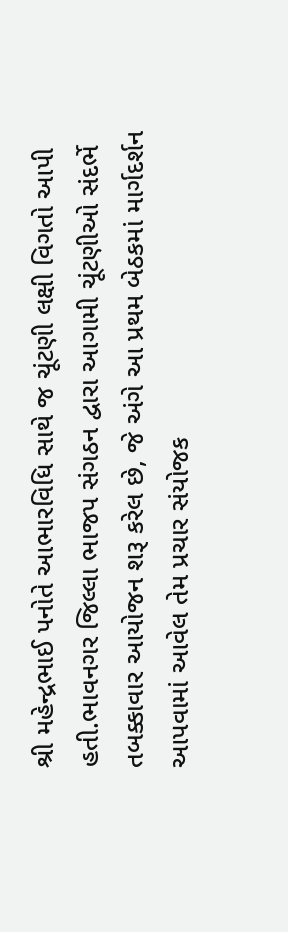શ્રી મહેન્દ્રભાઈ પનોતે આભારવિધિ સાથે જ ચૂંટણી લક્ષી વિગતો આપી હતી.ભાવનગર જિલ્લા ભાજપ સંગઠન દ્વારા આગામી ચૂંટણીઓ સંદર્ભે તબક્કાવાર આયોજન શરૂ કરેલ છે, જે અંગે આ પ્રથમ બેઠકમાં માર્ગદર્શન આપવામાં આવેલ તેમ પ્રચાર સંયોજક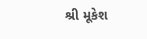શ્રી મૂકેશ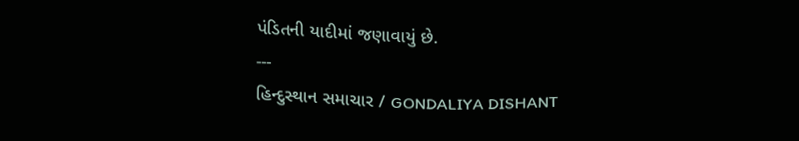પંડિતની યાદીમાં જણાવાયું છે.
---
હિન્દુસ્થાન સમાચાર / GONDALIYA DISHANT